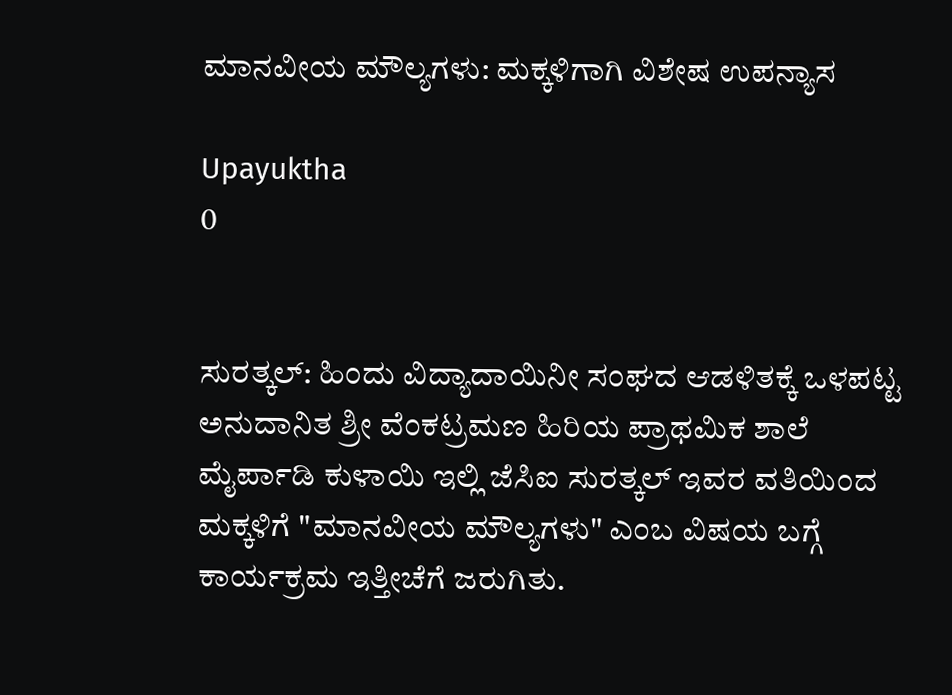ಮಾನವೀಯ ಮೌಲ್ಯಗಳು: ಮಕ್ಕಳಿಗಾಗಿ ವಿಶೇಷ ಉಪನ್ಯಾಸ

Upayuktha
0


ಸುರತ್ಕಲ್‌: ಹಿಂದು ವಿದ್ಯಾದಾಯಿನೀ ಸಂಘದ ಆಡಳಿತಕ್ಕೆ ಒಳಪಟ್ಟ ಅನುದಾನಿತ ಶ್ರೀ ವೆಂಕಟ್ರಮಣ ಹಿರಿಯ ಪ್ರಾಥಮಿಕ ಶಾಲೆ ಮೈರ್ಪಾಡಿ ಕುಳಾಯಿ ಇಲ್ಲಿ ಜೆಸಿಐ ಸುರತ್ಕಲ್ ಇವರ ವತಿಯಿಂದ ಮಕ್ಕಳಿಗೆ "ಮಾನವೀಯ ಮೌಲ್ಯಗಳು" ಎಂಬ ವಿಷಯ ಬಗ್ಗೆ ಕಾರ್ಯಕ್ರಮ ಇತ್ತೀಚೆಗೆ ಜರುಗಿತು.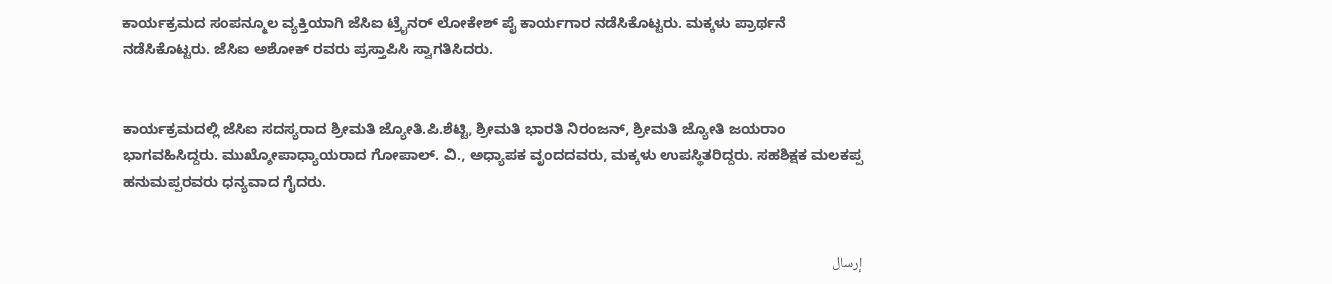ಕಾರ್ಯಕ್ರಮದ ಸಂಪನ್ಮೂಲ ವ್ಯಕ್ತಿಯಾಗಿ ಜೆಸಿಐ ಟ್ರೈನರ್ ಲೋಕೇಶ್ ಪೈ ಕಾರ್ಯಗಾರ ನಡೆಸಿಕೊಟ್ಟರು. ಮಕ್ಕಳು ಪ್ರಾರ್ಥನೆ ನಡೆಸಿಕೊಟ್ಟರು. ಜೆಸಿಐ ಅಶೋಕ್ ರವರು ಪ್ರಸ್ತಾಪಿಸಿ ಸ್ವಾಗತಿಸಿದರು.


ಕಾರ್ಯಕ್ರಮದಲ್ಲಿ ಜೆಸಿಐ ಸದಸ್ಯರಾದ ಶ್ರೀಮತಿ ಜ್ಯೋತಿ.ಪಿ.ಶೆಟ್ಟಿ, ಶ್ರೀಮತಿ ಭಾರತಿ ನಿರಂಜನ್, ಶ್ರೀಮತಿ ಜ್ಯೋತಿ ಜಯರಾಂ ಭಾಗವಹಿಸಿದ್ದರು. ಮುಖ್ಶೋಪಾಧ್ಯಾಯರಾದ ಗೋಪಾಲ್. ವಿ., ಅಧ್ಯಾಪಕ ವೃಂದದವರು, ಮಕ್ಕಳು ಉಪಸ್ಥಿತರಿದ್ದರು. ಸಹಶಿಕ್ಷಕ ಮಲಕಪ್ಪ ಹನುಮಪ್ಪರವರು ಧನ್ಯವಾದ ಗೈದರು.


إرسال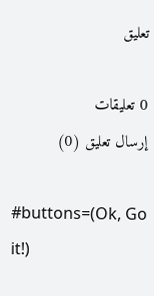تعليق

0 تعليقات
إرسال تعليق (0)

#buttons=(Ok, Go it!)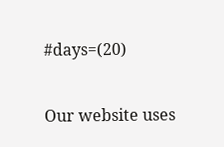#days=(20)

Our website uses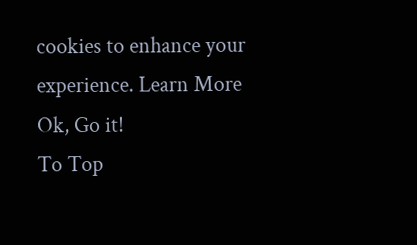cookies to enhance your experience. Learn More
Ok, Go it!
To Top